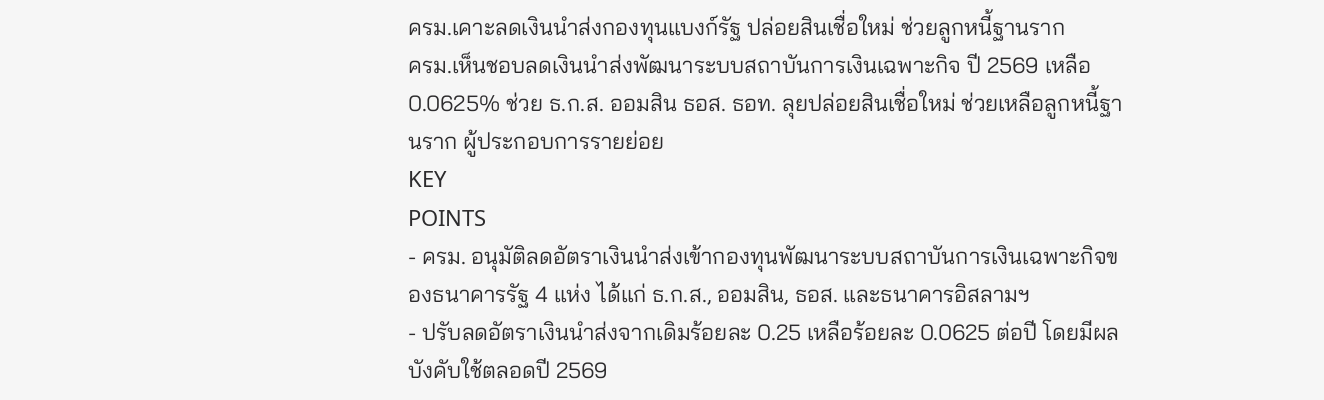ครม.เคาะลดเงินนำส่งกองทุนแบงก์รัฐ ปล่อยสินเชื่อใหม่ ช่วยลูกหนี้ฐานราก
ครม.เห็นชอบลดเงินนำส่งพัฒนาระบบสถาบันการเงินเฉพาะกิจ ปี 2569 เหลือ 0.0625% ช่วย ธ.ก.ส. ออมสิน ธอส. ธอท. ลุยปล่อยสินเชื่อใหม่ ช่วยเหลือลูกหนี้ฐานราก ผู้ประกอบการรายย่อย
KEY
POINTS
- ครม. อนุมัติลดอัตราเงินนำส่งเข้ากองทุนพัฒนาระบบสถาบันการเงินเฉพาะกิจของธนาคารรัฐ 4 แห่ง ได้แก่ ธ.ก.ส., ออมสิน, ธอส. และธนาคารอิสลามฯ
- ปรับลดอัตราเงินนำส่งจากเดิมร้อยละ 0.25 เหลือร้อยละ 0.0625 ต่อปี โดยมีผลบังคับใช้ตลอดปี 2569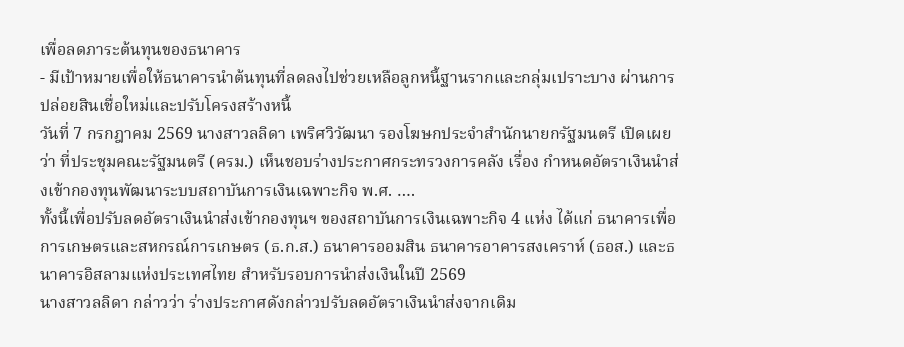เพื่อลดภาระต้นทุนของธนาคาร
- มีเป้าหมายเพื่อให้ธนาคารนำต้นทุนที่ลดลงไปช่วยเหลือลูกหนี้ฐานรากและกลุ่มเปราะบาง ผ่านการปล่อยสินเชื่อใหม่และปรับโครงสร้างหนี้
วันที่ 7 กรกฎาคม 2569 นางสาวลลิดา เพริศวิวัฒนา รองโฆษกประจำสำนักนายกรัฐมนตรี เปิดเผยว่า ที่ประชุมคณะรัฐมนตรี (ครม.) เห็นชอบร่างประกาศกระทรวงการคลัง เรื่อง กำหนดอัตราเงินนำส่งเข้ากองทุนพัฒนาระบบสถาบันการเงินเฉพาะกิจ พ.ศ. ….
ทั้งนี้เพื่อปรับลดอัตราเงินนำส่งเข้ากองทุนฯ ของสถาบันการเงินเฉพาะกิจ 4 แห่ง ได้แก่ ธนาคารเพื่อการเกษตรและสหกรณ์การเกษตร (ธ.ก.ส.) ธนาคารออมสิน ธนาคารอาคารสงเคราห์ (ธอส.) และธนาคารอิสลามแห่งประเทศไทย สำหรับรอบการนำส่งเงินในปี 2569
นางสาวลลิดา กล่าวว่า ร่างประกาศดังกล่าวปรับลดอัตราเงินนำส่งจากเดิม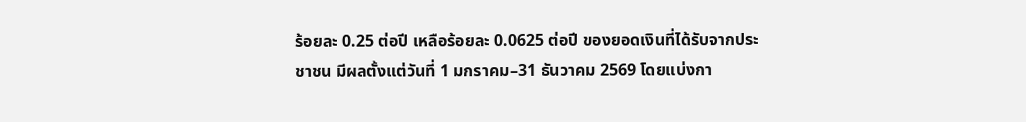ร้อยละ 0.25 ต่อปี เหลือร้อยละ 0.0625 ต่อปี ของยอดเงินที่ได้รับจากประชาชน มีผลตั้งแต่วันที่ 1 มกราคม–31 ธันวาคม 2569 โดยแบ่งกา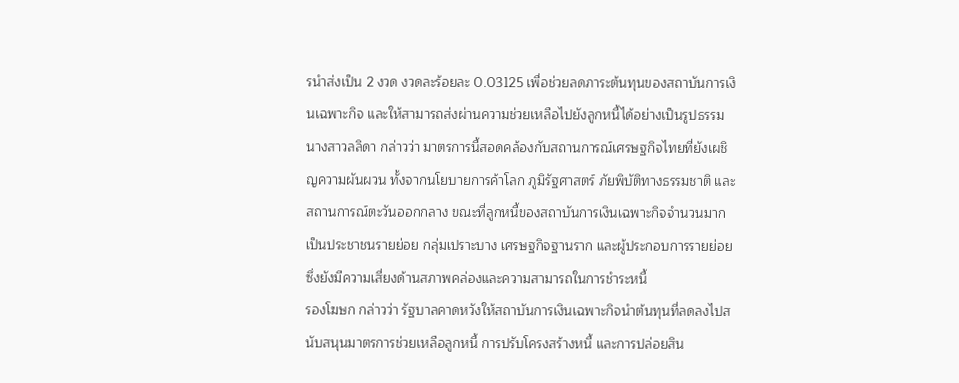รนำส่งเป็น 2 งวด งวดละร้อยละ 0.03125 เพื่อช่วยลดภาระต้นทุนของสถาบันการเงินเฉพาะกิจ และให้สามารถส่งผ่านความช่วยเหลือไปยังลูกหนี้ได้อย่างเป็นรูปธรรม
นางสาวลลิดา กล่าวว่า มาตรการนี้สอดคล้องกับสถานการณ์เศรษฐกิจไทยที่ยังเผชิญความผันผวน ทั้งจากนโยบายการค้าโลก ภูมิรัฐศาสตร์ ภัยพิบัติทางธรรมชาติ และสถานการณ์ตะวันออกกลาง ขณะที่ลูกหนี้ของสถาบันการเงินเฉพาะกิจจำนวนมากเป็นประชาชนรายย่อย กลุ่มเปราะบาง เศรษฐกิจฐานราก และผู้ประกอบการรายย่อย ซึ่งยังมีความเสี่ยงด้านสภาพคล่องและความสามารถในการชำระหนี้
รองโฆษก กล่าวว่า รัฐบาลคาดหวังให้สถาบันการเงินเฉพาะกิจนำต้นทุนที่ลดลงไปสนับสนุนมาตรการช่วยเหลือลูกหนี้ การปรับโครงสร้างหนี้ และการปล่อยสิน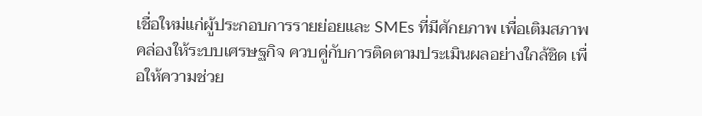เชื่อใหม่แก่ผู้ประกอบการรายย่อยและ SMEs ที่มีศักยภาพ เพื่อเติมสภาพคล่องให้ระบบเศรษฐกิจ ควบคู่กับการติดตามประเมินผลอย่างใกล้ชิด เพื่อให้ความช่วย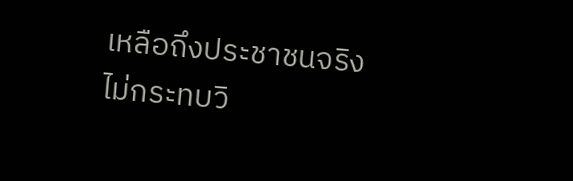เหลือถึงประชาชนจริง ไม่กระทบวิ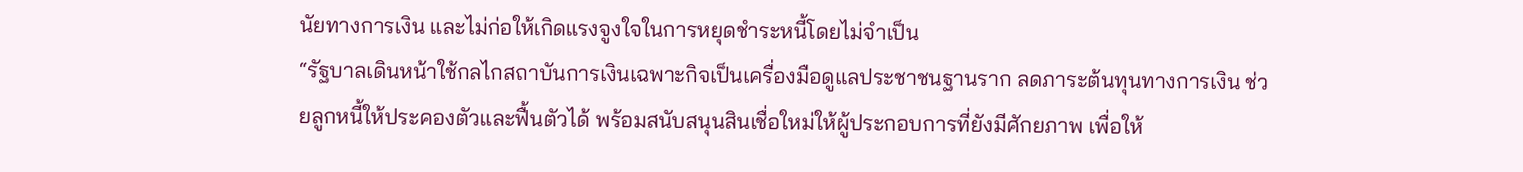นัยทางการเงิน และไม่ก่อให้เกิดแรงจูงใจในการหยุดชำระหนี้โดยไม่จำเป็น
“รัฐบาลเดินหน้าใช้กลไกสถาบันการเงินเฉพาะกิจเป็นเครื่องมือดูแลประชาชนฐานราก ลดภาระต้นทุนทางการเงิน ช่วยลูกหนี้ให้ประคองตัวและฟื้นตัวได้ พร้อมสนับสนุนสินเชื่อใหม่ให้ผู้ประกอบการที่ยังมีศักยภาพ เพื่อให้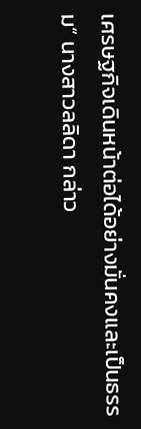เศรษฐกิจเดินหน้าต่อได้อย่างมั่นคงและเป็นธรรม” นางสาวลลิดา กล่าว